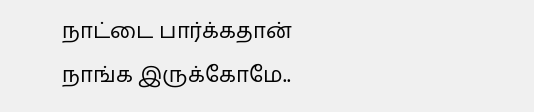நாட்டை பார்க்கதான் நாங்க இருக்கோமே..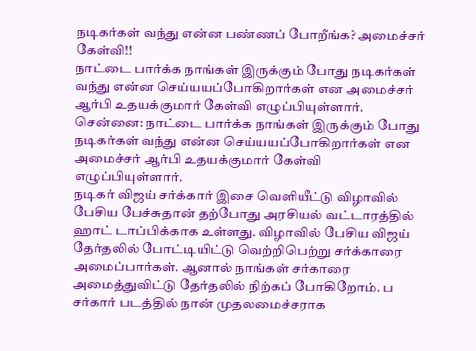நடிகர்கள் வந்து என்ன பண்ணப் போறீங்க? அமைச்சர் கேள்வி!!
நாட்டை பார்க்க நாங்கள் இருக்கும் போது நடிகர்கள் வந்து என்ன செய்யயப்போகிறார்கள் என அமைச்சர் ஆர்பி உதயக்குமார் கேள்வி எழுப்பியுள்ளார்.
சென்னை: நாட்டை பார்க்க நாங்கள் இருக்கும் போது நடிகர்கள் வந்து என்ன செய்யயப்போகிறார்கள் என அமைச்சர் ஆர்பி உதயக்குமார் கேள்வி எழுப்பியுள்ளார்.
நடிகர் விஜய் சர்க்கார் இசை வெளியீட்டு விழாவில் பேசிய பேச்சுதான் தற்போது அரசியல் வட்டாரத்தில் ஹாட் டாப்பிக்காக உள்ளது. விழாவில் பேசிய விஜய் தேர்தலில் போட்டியிட்டு வெற்றிபெற்று சர்க்காரை அமைப்பார்கள். ஆனால் நாங்கள் சர்காரை அமைத்துவிட்டு தேர்தலில் நிற்கப் போகிறோம். ப
சர்கார் படத்தில் நான் முதலமைச்சராக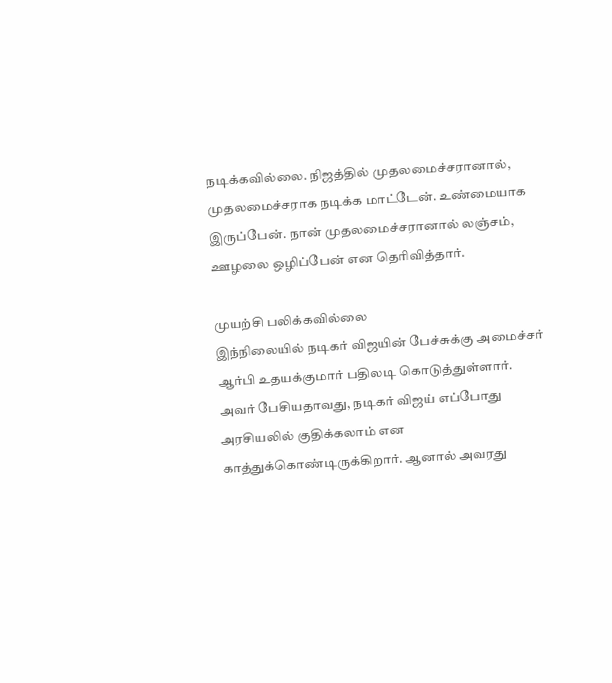நடிக்கவில்லை. நிஜத்தில் முதலமைச்சரானால், முதலமைச்சராக நடிக்க மாட்டேன். உண்மையாக இருப்பேன். நான் முதலமைச்சரானால் லஞ்சம், ஊழலை ஒழிப்பேன் என தெரிவித்தார்.

முயற்சி பலிக்கவில்லை
இந்நிலையில் நடிகர் விஜயின் பேச்சுக்கு அமைச்சர் ஆர்பி உதயக்குமார் பதிலடி கொடுத்துள்ளார். அவர் பேசியதாவது, நடிகர் விஜய் எப்போது அரசியலில் குதிக்கலாம் என காத்துக்கொண்டிருக்கிறார். ஆனால் அவரது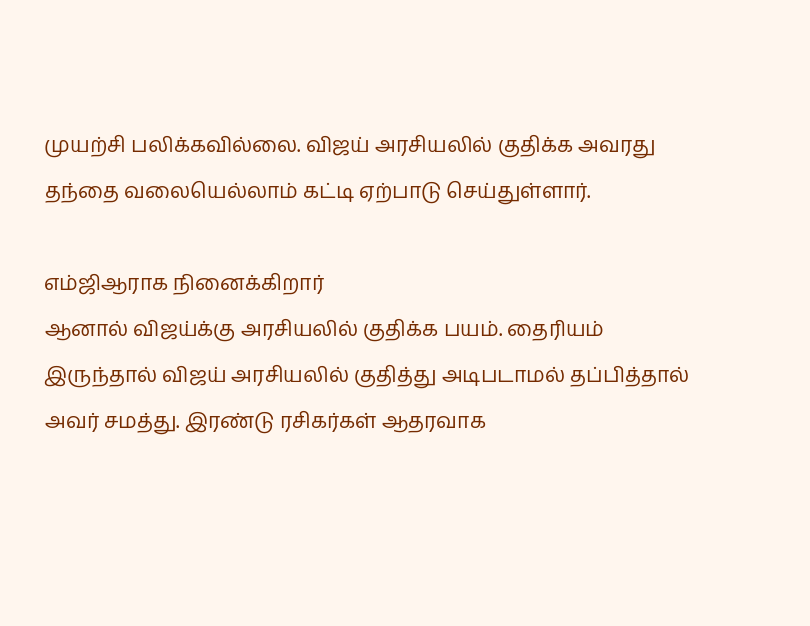முயற்சி பலிக்கவில்லை. விஜய் அரசியலில் குதிக்க அவரது தந்தை வலையெல்லாம் கட்டி ஏற்பாடு செய்துள்ளார்.

எம்ஜிஆராக நினைக்கிறார்
ஆனால் விஜய்க்கு அரசியலில் குதிக்க பயம். தைரியம் இருந்தால் விஜய் அரசியலில் குதித்து அடிபடாமல் தப்பித்தால் அவர் சமத்து. இரண்டு ரசிகர்கள் ஆதரவாக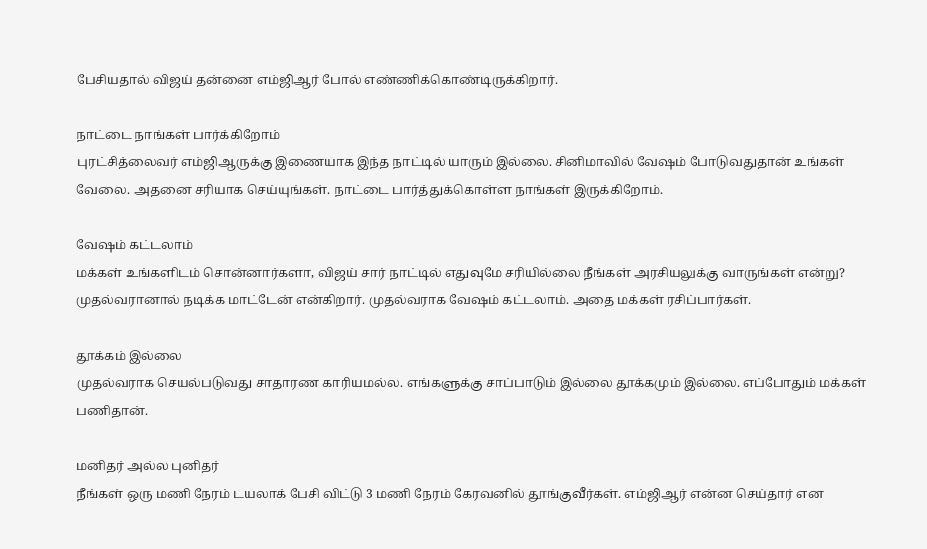பேசியதால் விஜய் தன்னை எம்ஜிஆர் போல் எண்ணிக்கொண்டிருக்கிறார்.

நாட்டை நாங்கள் பார்க்கிறோம்
புரட்சித்லைவர் எம்ஜிஆருக்கு இணையாக இந்த நாட்டில் யாரும் இல்லை. சினிமாவில் வேஷம் போடுவதுதான் உங்கள் வேலை. அதனை சரியாக செய்யுங்கள். நாட்டை பார்த்துக்கொள்ள நாங்கள் இருக்கிறோம்.

வேஷம் கட்டலாம்
மக்கள் உங்களிடம் சொன்னார்களா, விஜய் சார் நாட்டில் எதுவுமே சரியில்லை நீங்கள் அரசியலுக்கு வாருங்கள் என்று? முதல்வரானால் நடிக்க மாட்டேன் என்கிறார். முதல்வராக வேஷம் கட்டலாம். அதை மக்கள் ரசிப்பார்கள்.

தூக்கம் இல்லை
முதல்வராக செயல்படுவது சாதாரண காரியமல்ல. எங்களுக்கு சாப்பாடும் இல்லை தூக்கமும் இல்லை. எப்போதும் மக்கள் பணிதான்.

மனிதர் அல்ல புனிதர்
நீங்கள் ஒரு மணி நேரம் டயலாக் பேசி விட்டு 3 மணி நேரம் கேரவனில் தூங்குவீர்கள். எம்ஜிஆர் என்ன செய்தார் என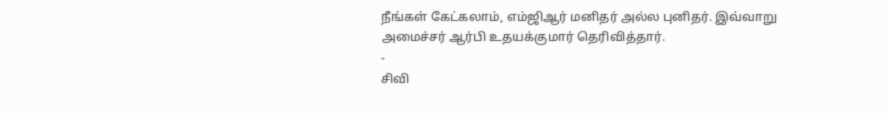நீங்கள் கேட்கலாம், எம்ஜிஆர் மனிதர் அல்ல புனிதர். இவ்வாறு அமைச்சர் ஆர்பி உதயக்குமார் தெரிவித்தார்.
-
சிவி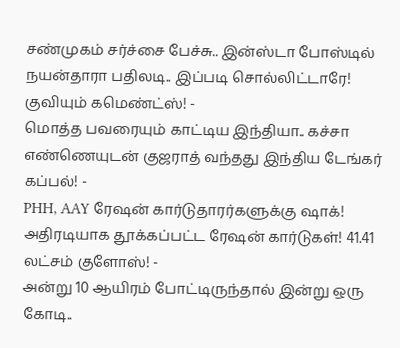சண்முகம் சர்ச்சை பேச்சு.. இன்ஸ்டா போஸ்டில் நயன்தாரா பதிலடி.. இப்படி சொல்லிட்டாரே! குவியும் கமெண்ட்ஸ்! -
மொத்த பவரையும் காட்டிய இந்தியா.. கச்சா எண்ணெயுடன் குஜராத் வந்தது இந்திய டேங்கர் கப்பல்! -
PHH, AAY ரேஷன் கார்டுதாரர்களுக்கு ஷாக்! அதிரடியாக தூக்கப்பட்ட ரேஷன் கார்டுகள்! 41.41 லட்சம் குளோஸ்! -
அன்று 10 ஆயிரம் போட்டிருந்தால் இன்று ஒரு கோடி..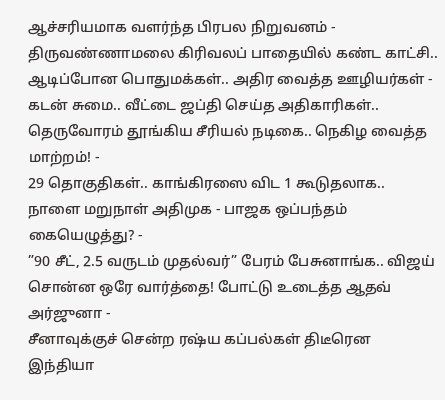ஆச்சரியமாக வளர்ந்த பிரபல நிறுவனம் -
திருவண்ணாமலை கிரிவலப் பாதையில் கண்ட காட்சி.. ஆடிப்போன பொதுமக்கள்.. அதிர வைத்த ஊழியர்கள் -
கடன் சுமை.. வீட்டை ஜப்தி செய்த அதிகாரிகள்.. தெருவோரம் தூங்கிய சீரியல் நடிகை.. நெகிழ வைத்த மாற்றம்! -
29 தொகுதிகள்.. காங்கிரஸை விட 1 கூடுதலாக.. நாளை மறுநாள் அதிமுக - பாஜக ஒப்பந்தம் கையெழுத்து? -
”90 சீட், 2.5 வருடம் முதல்வர்” பேரம் பேசுனாங்க.. விஜய் சொன்ன ஒரே வார்த்தை! போட்டு உடைத்த ஆதவ் அர்ஜுனா -
சீனாவுக்குச் சென்ற ரஷ்ய கப்பல்கள் திடீரென இந்தியா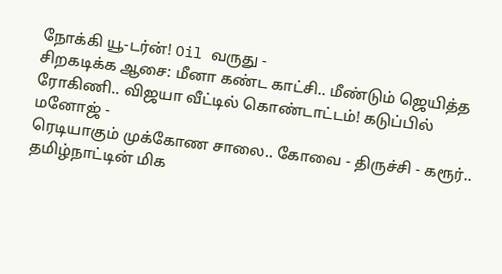நோக்கி யூ-டர்ன்! Oil வருது -
சிறகடிக்க ஆசை: மீனா கண்ட காட்சி.. மீண்டும் ஜெயித்த ரோகிணி.. விஜயா வீட்டில் கொண்டாட்டம்! கடுப்பில் மனோஜ் -
ரெடியாகும் முக்கோண சாலை.. கோவை - திருச்சி - கரூர்.. தமிழ்நாட்டின் மிக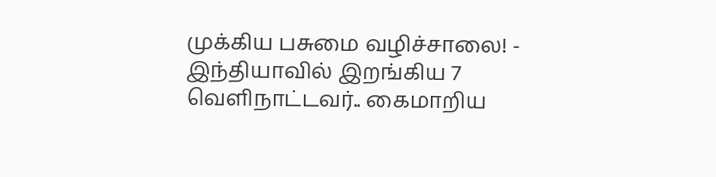முக்கிய பசுமை வழிச்சாலை! -
இந்தியாவில் இறங்கிய 7 வெளிநாட்டவர்.. கைமாறிய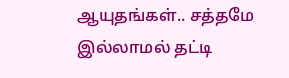ஆயுதங்கள்.. சத்தமே இல்லாமல் தட்டி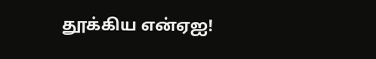தூக்கிய என்ஏஐ!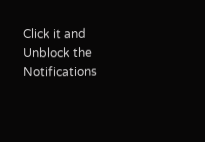Click it and Unblock the Notifications